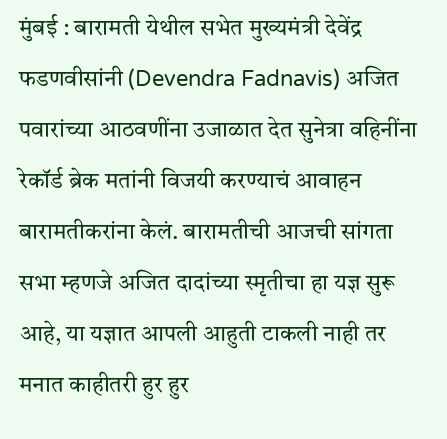मुंबई : बारामती येथील सभेत मुख्यमंत्री देवेंद्र फडणवीसांनी (Devendra Fadnavis) अजित पवारांच्या आठवणींना उजाळात देत सुनेत्रा वहिनींना रेकॉर्ड ब्रेक मतांनी विजयी करण्याचं आवाहन बारामतीकरांना केलं. बारामतीची आजची सांगता सभा म्हणजे अजित दादांच्या स्मृतीचा हा यज्ञ सुरू आहे, या यज्ञात आपली आहुती टाकली नाही तर मनात काहीतरी हुर हुर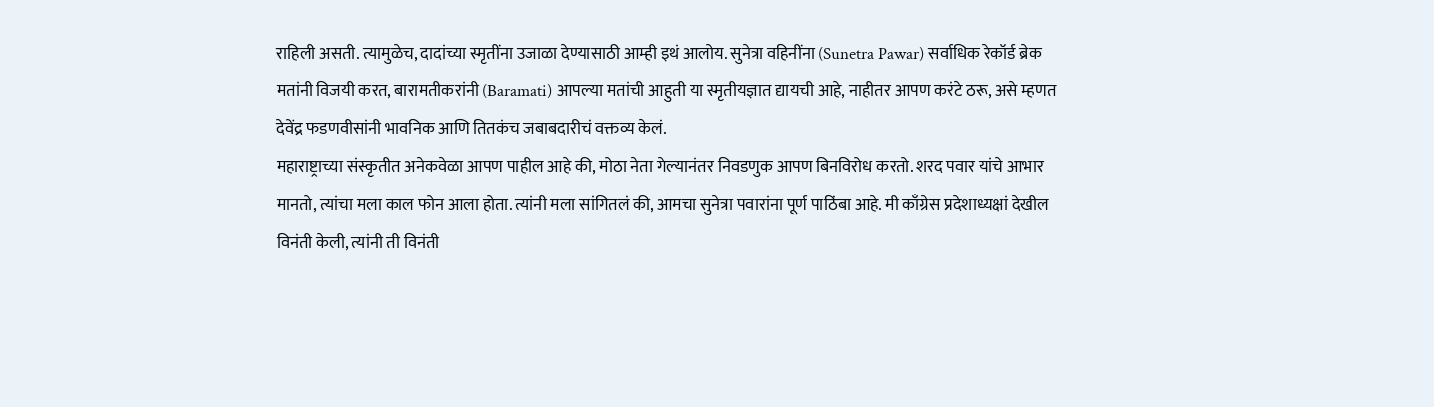राहिली असती. त्यामुळेच, दादांच्या स्मृतींना उजाळा देण्यासाठी आम्ही इथं आलोय. सुनेत्रा वहिनींना (Sunetra Pawar) सर्वाधिक रेकॉर्ड ब्रेक मतांनी विजयी करत, बारामतीकरांनी (Baramati) आपल्या मतांची आहुती या स्मृतीयज्ञात द्यायची आहे, नाहीतर आपण करंटे ठरू, असे म्हणत देवेंद्र फडणवीसांनी भावनिक आणि तितकंच जबाबदारीचं वक्तव्य केलं.
महाराष्ट्राच्या संस्कृतीत अनेकवेळा आपण पाहील आहे की, मोठा नेता गेल्यानंतर निवडणुक आपण बिनविरोध करतो. शरद पवार यांचे आभार मानतो, त्यांचा मला काल फोन आला होता. त्यांनी मला सांगितलं की, आमचा सुनेत्रा पवारांना पूर्ण पाठिंबा आहे. मी काँग्रेस प्रदेशाध्यक्षां देखील विनंती केली, त्यांनी ती विनंती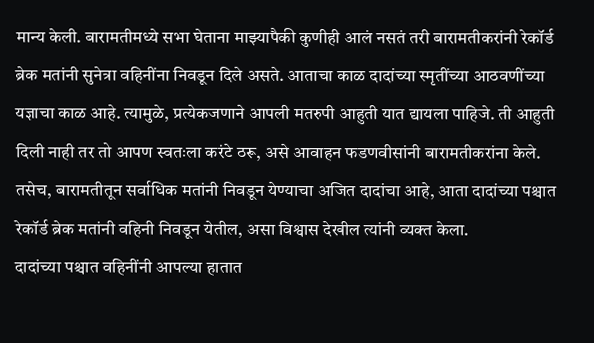मान्य केली. बारामतीमध्ये सभा घेताना माझ्यापैकी कुणीही आलं नसतं तरी बारामतीकरांनी रेकॉर्ड ब्रेक मतांनी सुनेत्रा वहिनींना निवडून दिले असते. आताचा काळ दादांच्या स्मृतींच्या आठवणींच्या यज्ञाचा काळ आहे. त्यामुळे, प्रत्येकजणाने आपली मतरुपी आहुती यात द्यायला पाहिजे. ती आहुती दिली नाही तर तो आपण स्वतःला करंटे ठरू, असे आवाहन फडणवीसांनी बारामतीकरांना केले. तसेच, बारामतीतून सर्वाधिक मतांनी निवडून येण्याचा अजित दादांचा आहे, आता दादांच्या पश्चात रेकॉर्ड ब्रेक मतांनी वहिनी निवडून येतील, असा विश्वास देखील त्यांनी व्यक्त केला.
दादांच्या पश्चात वहिनींनी आपल्या हातात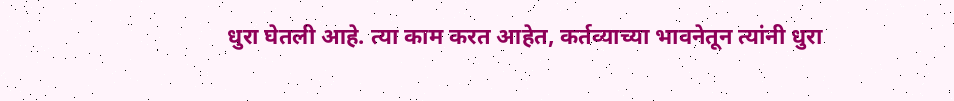धुरा घेतली आहे. त्या काम करत आहेत, कर्तव्याच्या भावनेतून त्यांनी धुरा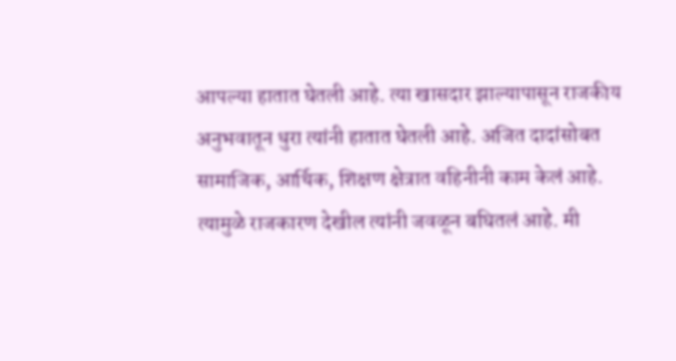आपल्या हातात घेतली आहे. त्या खासदार झाल्यापासून राजकीय अनुभवातून धुरा त्यांनी हातात घेतली आहे. अजित दादांसोबत सामाजिक, आर्थिक, शिक्षण क्षेत्रात वहिनीनी काम केलं आहे. त्यामुळे राजकारण देखील त्यांनी जवळून बघितलं आहे. मी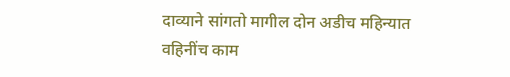दाव्याने सांगतो मागील दोन अडीच महिन्यात वहिनींच काम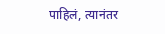पाहिलं, त्यानंतर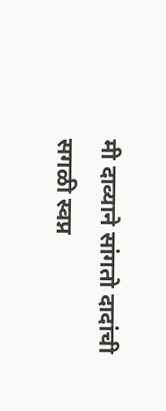मी दाव्याने सांगतो दादांची सगळी स्वप्न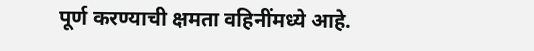पूर्ण करण्याची क्षमता वहिनींमध्ये आहे.